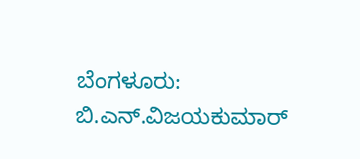ಬೆಂಗಳೂರು: ಬಿ.ಎನ್.ವಿಜಯಕುಮಾರ್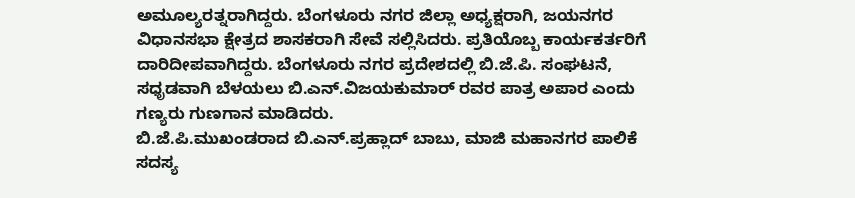ಅಮೂಲ್ಯರತ್ನರಾಗಿದ್ದರು. ಬೆಂಗಳೂರು ನಗರ ಜಿಲ್ಲಾ ಅಧ್ಯಕ್ಷರಾಗಿ, ಜಯನಗರ ವಿಧಾನಸಭಾ ಕ್ಷೇತ್ರದ ಶಾಸಕರಾಗಿ ಸೇವೆ ಸಲ್ಲಿಸಿದರು. ಪ್ರತಿಯೊಬ್ಬ ಕಾರ್ಯಕರ್ತರಿಗೆ ದಾರಿದೀಪವಾಗಿದ್ದರು. ಬೆಂಗಳೂರು ನಗರ ಪ್ರದೇಶದಲ್ಲಿ ಬಿ.ಜೆ.ಪಿ. ಸಂಘಟನೆ, ಸಧೃಡವಾಗಿ ಬೆಳಯಲು ಬಿ.ಎನ್.ವಿಜಯಕುಮಾರ್ ರವರ ಪಾತ್ರ ಅಪಾರ ಎಂದು ಗಣ್ಯರು ಗುಣಗಾನ ಮಾಡಿದರು.
ಬಿ.ಜೆ.ಪಿ.ಮುಖಂಡರಾದ ಬಿ.ಎನ್.ಪ್ರಹ್ಲಾದ್ ಬಾಬು, ಮಾಜಿ ಮಹಾನಗರ ಪಾಲಿಕೆ ಸದಸ್ಯ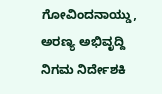ಗೋವಿಂದನಾಯ್ಡು, ಅರಣ್ಯ ಅಭಿವೃದ್ದಿ ನಿಗಮ ನಿರ್ದೇಶಕಿ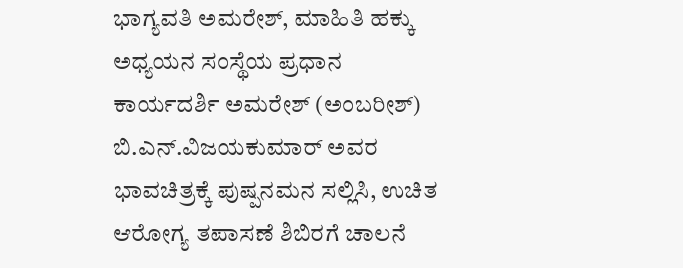ಭಾಗ್ಯವತಿ ಅಮರೇಶ್, ಮಾಹಿತಿ ಹಕ್ಕು ಅಧ್ಯಯನ ಸಂಸ್ಥೆಯ ಪ್ರಧಾನ ಕಾರ್ಯದರ್ಶಿ ಅಮರೇಶ್ (ಅಂಬರೀಶ್) ಬಿ.ಎನ್.ವಿಜಯಕುಮಾರ್ ಅವರ ಭಾವಚಿತ್ರಕ್ಕೆ ಪುಷ್ಪನಮನ ಸಲ್ಲಿಸಿ, ಉಚಿತ ಆರೋಗ್ಯ ತಪಾಸಣೆ ಶಿಬಿರಗೆ ಚಾಲನೆ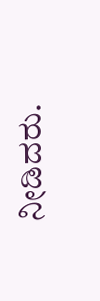ನೀಡಿದರು.